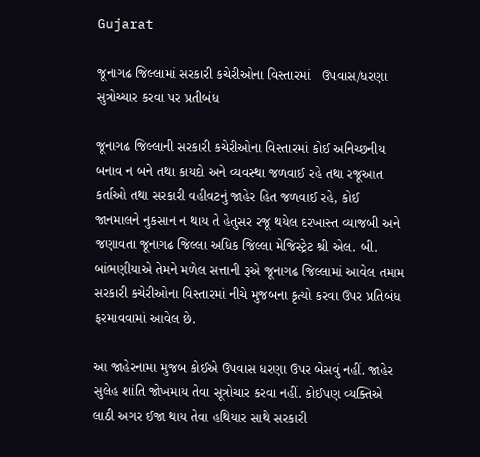Gujarat

જૂનાગઢ જિલ્લામાં સરકારી કચેરીઓના વિસ્તારમાં   ઉપવાસ/ધરણા સુત્રોચ્ચાર કરવા પર પ્રતીબંધ

જૂનાગઢ જિલ્લાની સરકારી કચેરીઓના વિસ્તારમાં કોઈ અનિચ્છનીય બનાવ ન બને તથા કાયદો અને વ્યવસ્થા જળવાઈ રહે તથા રજૂઆત કર્તાઓ તથા સરકારી વહીવટનું જાહેર હિત જળવાઈ રહે, કોઈ જાનમાલને નુકસાન ન થાય તે હેતુસર રજૂ થયેલ દરખાસ્ત વ્યાજબી અને જણાવતા જૂનાગઢ જિલ્લા અધિક જિલ્લા મેજિસ્ટ્રેટ શ્રી એલ. બી. બાંભણીયાએ તેમને મળેલ સત્તાની રૂએ જૂનાગઢ જિલ્લામાં આવેલ તમામ સરકારી કચેરીઓના વિસ્તારમાં નીચે મુજબના કૃત્યો કરવા ઉપર પ્રતિબંધ ફરમાવવામાં આવેલ છે.

આ જાહેરનામા મુજબ કોઈએ ઉપવાસ ધરણા ઉપર બેસવું નહીં. જાહેર સુલેહ શાંતિ જોખમાય તેવા સૂત્રોચાર કરવા નહીં. કોઈપણ વ્યક્તિએ લાઠી અગર ઈજા થાય તેવા હથિયાર સાથે સરકારી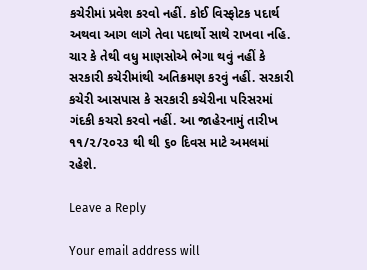કચેરીમાં પ્રવેશ કરવો નહીં. કોઈ વિસ્ફોટક પદાર્થ અથવા આગ લાગે તેવા પદાર્થો સાથે રાખવા નહિ. ચાર કે તેથી વધુ માણસોએ ભેગા થવું નહીં કે સરકારી કચેરીમાંથી અતિક્રમણ કરવું નહીં. સરકારી કચેરી આસપાસ કે સરકારી કચેરીના પરિસરમાં ગંદકી કચરો કરવો નહીં. આ જાહેરનામું તારીખ  ૧૧/૨/૨૦૨૩ થી થી ૬૦ દિવસ માટે અમલમાં રહેશે.

Leave a Reply

Your email address will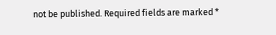not be published. Required fields are marked *